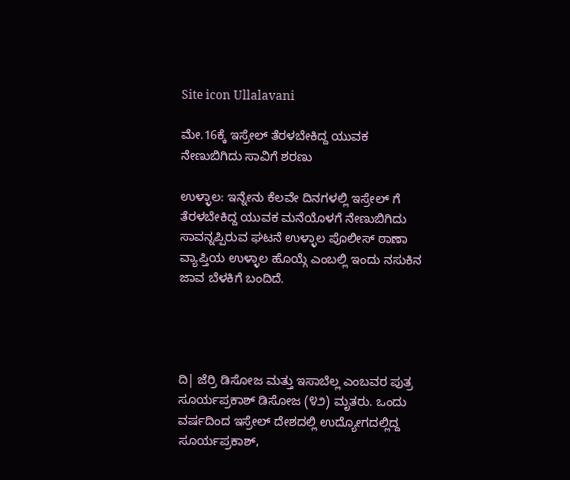Site icon Ullalavani

ಮೇ.16ಕ್ಕೆ ಇಸ್ರೇಲ್‌ ತೆರಳಬೇಕಿದ್ದ ಯುವಕ ನೇಣುಬಿಗಿದು ಸಾವಿಗೆ ಶರಣು

ಉಳ್ಳಾಲ: ಇನ್ನೇನು ಕೆಲವೇ ದಿನಗಳಲ್ಲಿ ಇಸ್ರೇಲ್‌ ಗೆ ತೆರಳಬೇಕಿದ್ದ ಯುವಕ ಮನೆಯೊಳಗೆ ನೇಣುಬಿಗಿದು ಸಾವನ್ನಪ್ಪಿರುವ ಘಟನೆ ಉಳ್ಳಾಲ ಪೊಲೀಸ್‌ ಠಾಣಾ ವ್ಯಾಪ್ತಿಯ ಉಳ್ಳಾಲ ಹೊಯ್ಗೆ ಎಂಬಲ್ಲಿ ಇಂದು ನಸುಕಿನ ಜಾವ ಬೆಳಕಿಗೆ ಬಂದಿದೆ.




ದಿ| ಜೆರ್ರಿ ಡಿಸೋಜ ಮತ್ತು ಇಸಾಬೆಲ್ಲ ಎಂಬವರ ಪುತ್ರ ಸೂರ್ಯಪ್ರಕಾಶ್‌ ಡಿಸೋಜ (೪೨) ಮೃತರು. ಒಂದು ವರ್ಷದಿಂದ ಇಸ್ರೇಲ್‌ ದೇಶದಲ್ಲಿ ಉದ್ಯೋಗದಲ್ಲಿದ್ದ ಸೂರ್ಯಪ್ರಕಾಶ್‌,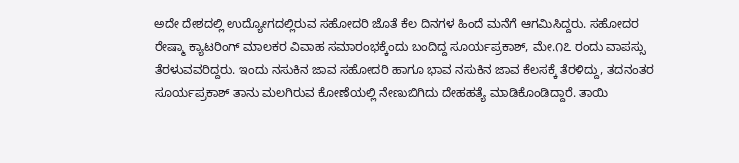ಅದೇ ದೇಶದಲ್ಲಿ ಉದ್ಯೋಗದಲ್ಲಿರುವ ಸಹೋದರಿ ಜೊತೆ ಕೆಲ ದಿನಗಳ ಹಿಂದೆ ಮನೆಗೆ ಆಗಮಿಸಿದ್ದರು. ಸಹೋದರ ರೇಷ್ಮಾ ಕ್ಯಾಟರಿಂಗ್‌ ಮಾಲಕರ ವಿವಾಹ ಸಮಾರಂಭಕ್ಕೆಂದು ಬಂದಿದ್ದ ಸೂರ್ಯಪ್ರಕಾಶ್‌, ಮೇ.೧೭ ರಂದು ವಾಪಸ್ಸು ತೆರಳುವವರಿದ್ದರು. ಇಂದು ನಸುಕಿನ ಜಾವ ಸಹೋದರಿ ಹಾಗೂ ಭಾವ ನಸುಕಿನ ಜಾವ ಕೆಲಸಕ್ಕೆ ತೆರಳಿದ್ದು, ತದನಂತರ ಸೂರ್ಯಪ್ರಕಾಶ್‌ ತಾನು ಮಲಗಿರುವ ಕೋಣೆಯಲ್ಲಿ ನೇಣುಬಿಗಿದು ದೇಹಹತ್ಯೆ ಮಾಡಿಕೊಂಡಿದ್ದಾರೆ. ತಾಯಿ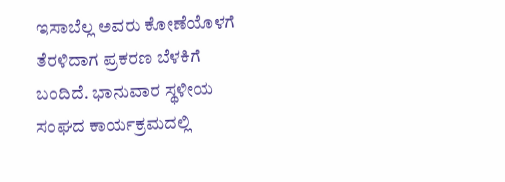ಇಸಾಬೆಲ್ಲ ಅವರು ಕೋಣೆಯೊಳಗೆ ತೆರಳಿದಾಗ ಪ್ರಕರಣ ಬೆಳಕಿಗೆ ಬಂದಿದೆ. ಭಾನುವಾರ ಸ್ಥಳೀಯ ಸಂಘದ ಕಾರ್ಯಕ್ರಮದಲ್ಲಿ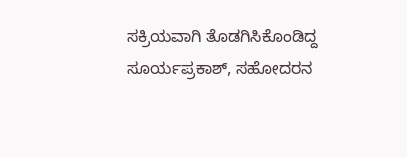ಸಕ್ರಿಯವಾಗಿ ತೊಡಗಿಸಿಕೊಂಡಿದ್ದ ಸೂರ್ಯಪ್ರಕಾಶ್‌, ಸಹೋದರನ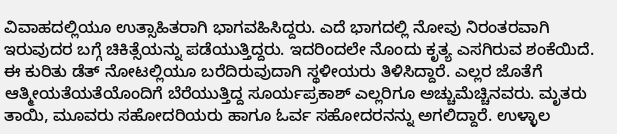ವಿವಾಹದಲ್ಲಿಯೂ ಉತ್ಸಾಹಿತರಾಗಿ ಭಾಗವಹಿಸಿದ್ದರು. ಎದೆ ಭಾಗದಲ್ಲಿ ನೋವು ನಿರಂತರವಾಗಿ ಇರುವುದರ ಬಗ್ಗೆ ಚಿಕಿತ್ಸೆಯನ್ನು ಪಡೆಯುತ್ತಿದ್ದರು. ಇದರಿಂದಲೇ ನೊಂದು ಕೃತ್ಯ ಎಸಗಿರುವ ಶಂಕೆಯಿದೆ. ಈ ಕುರಿತು ಡೆತ್‌ ನೋಟಲ್ಲಿಯೂ ಬರೆದಿರುವುದಾಗಿ ಸ್ಥಳೀಯರು ತಿಳಿಸಿದ್ದಾರೆ. ಎಲ್ಲರ ಜೊತೆಗೆ ಆತ್ಮೀಯತೆಯತೆಯೊಂದಿಗೆ ಬೆರೆಯುತ್ತಿದ್ದ ಸೂರ್ಯಪ್ರಕಾಶ್‌ ಎಲ್ಲರಿಗೂ ಅಚ್ಚುಮೆಚ್ಚಿನವರು. ಮೃತರು ತಾಯಿ, ಮೂವರು ಸಹೋದರಿಯರು ಹಾಗೂ ಓರ್ವ ಸಹೋದರನನ್ನು ಅಗಲಿದ್ದಾರೆ. ಉಳ್ಳಾಲ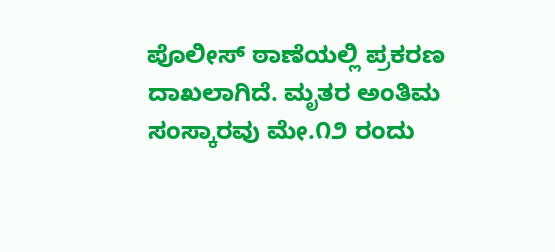ಪೊಲೀಸ್‌ ಠಾಣೆಯಲ್ಲಿ ಪ್ರಕರಣ ದಾಖಲಾಗಿದೆ. ಮೃತರ ಅಂತಿಮ ಸಂಸ್ಕಾರವು ಮೇ.೧೨ ರಂದು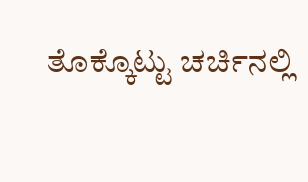ತೊಕ್ಕೊಟ್ಟು ಚರ್ಚಿನಲ್ಲಿ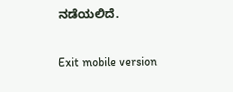ನಡೆಯಲಿದೆ.

Exit mobile version